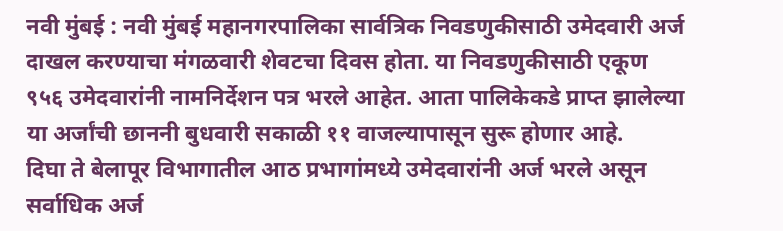नवी मुंबई : नवी मुंबई महानगरपालिका सार्वत्रिक निवडणुकीसाठी उमेदवारी अर्ज दाखल करण्याचा मंगळवारी शेवटचा दिवस होता. या निवडणुकीसाठी एकूण ९५६ उमेदवारांनी नामनिर्देशन पत्र भरले आहेत. आता पालिकेकडे प्राप्त झालेल्या या अर्जांची छाननी बुधवारी सकाळी ११ वाजल्यापासून सुरू होणार आहे.
दिघा ते बेलापूर विभागातील आठ प्रभागांमध्ये उमेदवारांनी अर्ज भरले असून सर्वाधिक अर्ज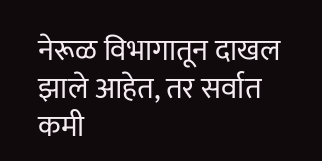नेरूळ विभागातून दाखल झाले आहेत, तर सर्वात कमी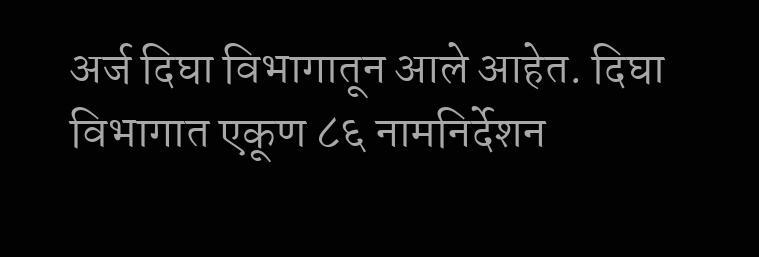अर्ज दिघा विभागातून आले आहेत. दिघा विभागात एकूण ८६ नामनिर्देशन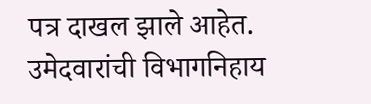पत्र दाखल झाले आहेत.
उमेदवारांची विभागनिहाय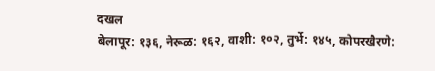दखल
बेलापूर: १३६, नेरूळ: १६२, वाशी: १०२, तुर्भे: १४५, कोपरखैरणे: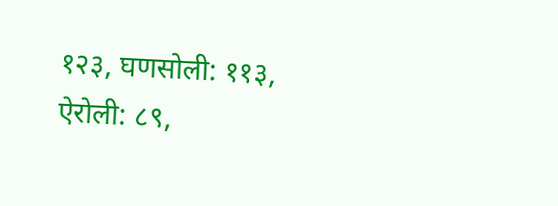१२३, घणसोली: ११३, ऐरोली: ८९,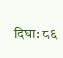दिघा: ८६